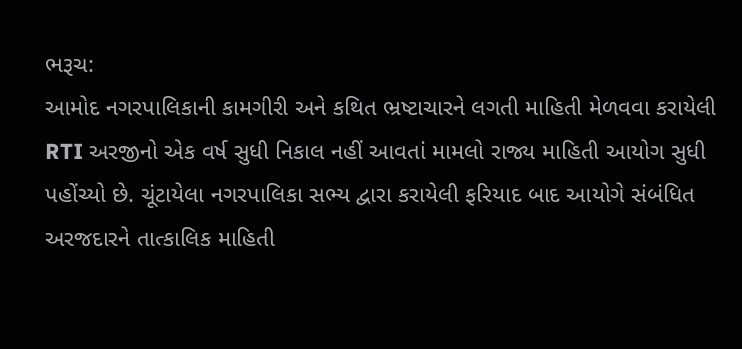ભરૂચ:
આમોદ નગરપાલિકાની કામગીરી અને કથિત ભ્રષ્ટાચારને લગતી માહિતી મેળવવા કરાયેલી RTI અરજીનો એક વર્ષ સુધી નિકાલ નહીં આવતાં મામલો રાજ્ય માહિતી આયોગ સુધી પહોંચ્યો છે. ચૂંટાયેલા નગરપાલિકા સભ્ય દ્વારા કરાયેલી ફરિયાદ બાદ આયોગે સંબંધિત અરજદારને તાત્કાલિક માહિતી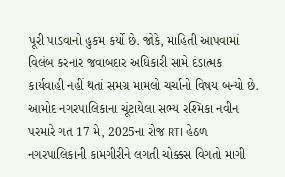પૂરી પાડવાનો હુકમ કર્યો છે. જોકે, માહિતી આપવામાં વિલંબ કરનાર જવાબદાર અધિકારી સામે દંડાત્મક કાર્યવાહી નહીં થતાં સમગ્ર મામલો ચર્ચાનો વિષય બન્યો છે.
આમોદ નગરપાલિકાના ચૂંટાયેલા સભ્ય રશ્મિકા નવીન પરમારે ગત 17 મે, 2025ના રોજ RTI હેઠળ નગરપાલિકાની કામગીરીને લગતી ચોક્કસ વિગતો માગી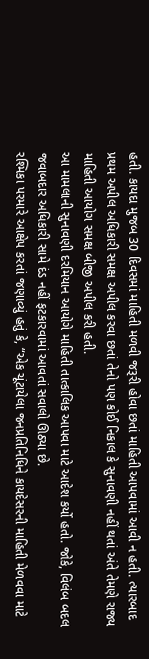હતી. કાયદા મુજબ 30 દિવસમાં માહિતી મળવી જરૂરી હોવા છતાં માહિતી આપવામાં આવી ન હતી. ત્યારબાદ પ્રથમ અપીલ અધિકારી સમક્ષ અપીલ કરવા છતાં તેનો પણ કોઈ નિકાલ કે સુનાવણી નહીં થતાં અંતે તેમણે રાજ્ય માહિતી આયોગ સમક્ષ બીજી અપીલ કરી હતી.
આ મામલાની સુનાવણી દરમિયાન આયોગે માહિતી તાત્કાલિક આપવા માટે આદેશ કર્યો હતો. જોકે, વિલંબ બદલ જવાબદાર અધિકારી સામે દંડ નહીં ફટકારવામાં આવતાં સવાલો ઊઠ્યા છે.
રશ્મિકા પરમારે આક્ષેપ કરતાં જણાવ્યું હતું કે, “એક ચૂંટાયેલા જનપ્રતિનિધિને કાયદેસરની માહિતી મેળવવા માટે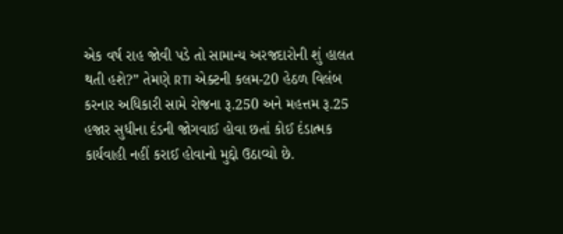એક વર્ષ રાહ જોવી પડે તો સામાન્ય અરજદારોની શું હાલત થતી હશે?” તેમણે RTI એક્ટની કલમ-20 હેઠળ વિલંબ કરનાર અધિકારી સામે રોજના રૂ.250 અને મહત્તમ રૂ.25 હજાર સુધીના દંડની જોગવાઈ હોવા છતાં કોઈ દંડાત્મક કાર્યવાહી નહીં કરાઈ હોવાનો મુદ્દો ઉઠાવ્યો છે.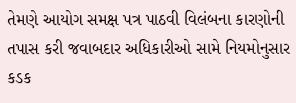તેમણે આયોગ સમક્ષ પત્ર પાઠવી વિલંબના કારણોની તપાસ કરી જવાબદાર અધિકારીઓ સામે નિયમોનુસાર કડક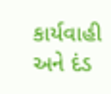કાર્યવાહી અને દંડ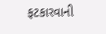ફટકારવાની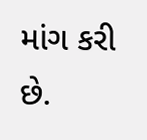માંગ કરી છે.